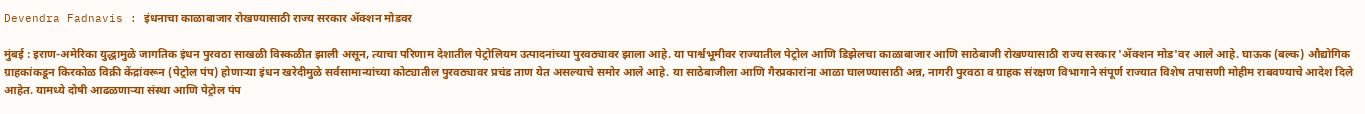Devendra Fadnavis : इंधनाचा काळाबाजार रोखण्यासाठी राज्य सरकार ॲक्शन मोडवर

मुंबई : इराण-अमेरिका युद्धामुळे जागतिक इंधन पुरवठा साखळी विस्कळीत झाली असून, त्याचा परिणाम देशातील पेट्रोलियम उत्पादनांच्या पुरवठ्यावर झाला आहे. या पार्श्वभूमीवर राज्यातील पेट्रोल आणि डिझेलचा काळाबाजार आणि साठेबाजी रोखण्यासाठी राज्य सरकार 'ॲक्शन मोड'वर आले आहे. घाऊक (बल्क) औद्योगिक ग्राहकांकडून किरकोळ विक्री केंद्रांवरून (पेट्रोल पंप) होणाऱ्या इंधन खरेदीमुळे सर्वसामान्यांच्या कोट्यातील पुरवठ्यावर प्रचंड ताण येत असल्याचे समोर आले आहे. या साठेबाजीला आणि गैरप्रकारांना आळा घालण्यासाठी अन्न, नागरी पुरवठा व ग्राहक संरक्षण विभागाने संपूर्ण राज्यात विशेष तपासणी मोहीम राबवण्याचे आदेश दिले आहेत. यामध्ये दोषी आढळणाऱ्या संस्था आणि पेट्रोल पंप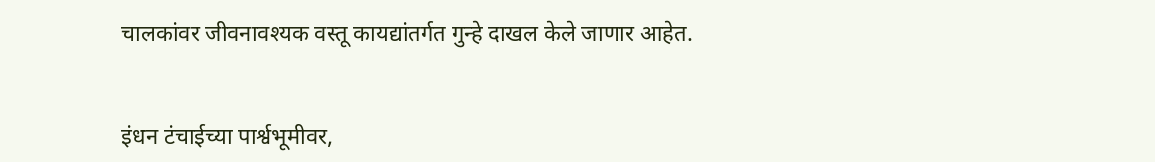चालकांवर जीवनावश्यक वस्तू कायद्यांतर्गत गुन्हे दाखल केले जाणार आहेत.


इंधन टंचाईच्या पार्श्वभूमीवर,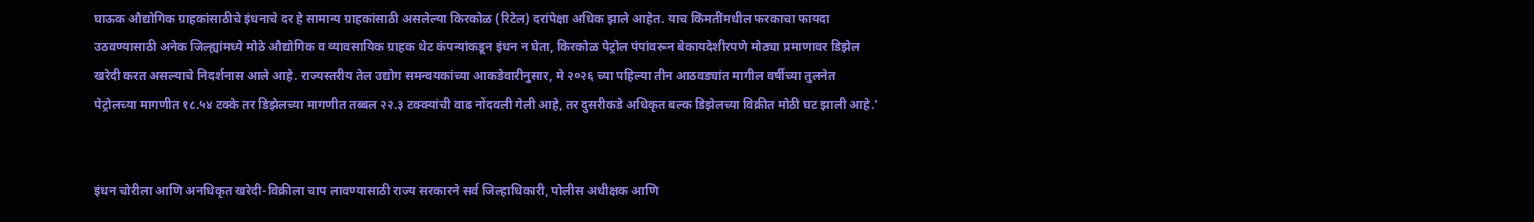घाऊक औद्योगिक ग्राहकांसाठीचे इंधनाचे दर हे सामान्य ग्राहकांसाठी असलेल्या किरकोळ (रिटेल) दरांपेक्षा अधिक झाले आहेत. याच किंमतींमधील फरकाचा फायदा उठवण्यासाठी अनेक जिल्ह्यांमध्ये मोठे औद्योगिक व व्यावसायिक ग्राहक थेट कंपन्यांकडून इंधन न घेता, किरकोळ पेट्रोल पंपांवरून बेकायदेशीरपणे मोठ्या प्रमाणावर डिझेल खरेदी करत असल्याचे निदर्शनास आले आहे. राज्यस्तरीय तेल उद्योग समन्वयकांच्या आकडेवारीनुसार, मे २०२६ च्या पहिल्या तीन आठवड्यांत मागील वर्षीच्या तुलनेत पेट्रोलच्या मागणीत १८.५४ टक्के तर डिझेलच्या मागणीत तब्बल २२.३ टक्क्यांची वाढ नोंदवली गेली आहे, तर दुसरीकडे अधिकृत बल्क डिझेलच्या विक्रीत मोठी घट झाली आहे.'


इंधन चोरीला आणि अनधिकृत खरेदी-विक्रीला चाप लावण्यासाठी राज्य सरकारने सर्व जिल्हाधिकारी, पोलीस अधीक्षक आणि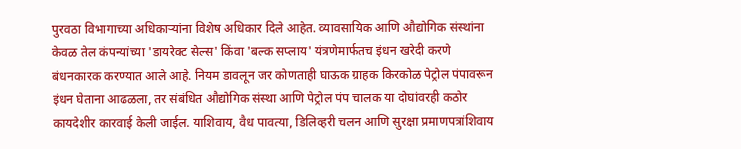पुरवठा विभागाच्या अधिकाऱ्यांना विशेष अधिकार दिले आहेत. व्यावसायिक आणि औद्योगिक संस्थांना केवळ तेल कंपन्यांच्या 'डायरेक्ट सेल्स' किंवा 'बल्क सप्लाय' यंत्रणेमार्फतच इंधन खरेदी करणे बंधनकारक करण्यात आले आहे. नियम डावलून जर कोणताही घाऊक ग्राहक किरकोळ पेट्रोल पंपावरून इंधन घेताना आढळला, तर संबंधित औद्योगिक संस्था आणि पेट्रोल पंप चालक या दोघांवरही कठोर कायदेशीर कारवाई केली जाईल. याशिवाय, वैध पावत्या, डिलिव्हरी चलन आणि सुरक्षा प्रमाणपत्रांशिवाय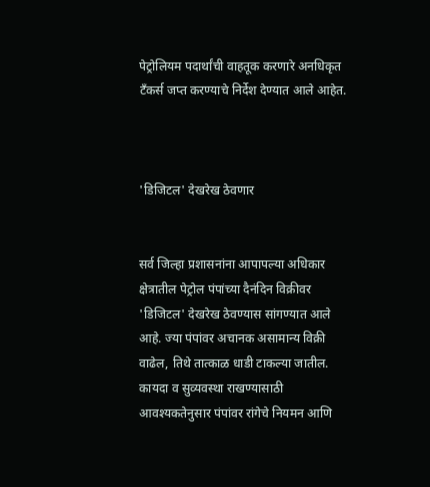पेट्रोलियम पदार्थांची वाहतूक करणारे अनधिकृत टँकर्स जप्त करण्याचे निर्देश देण्यात आले आहेत.



'डिजिटल' देखरेख ठेवणार


सर्व जिल्हा प्रशासनांना आपापल्या अधिकार क्षेत्रातील पेट्रोल पंपांच्या दैनंदिन विक्रीवर 'डिजिटल' देखरेख ठेवण्यास सांगण्यात आले आहे. ज्या पंपांवर अचानक असामान्य विक्री वाढेल, तिथे तात्काळ धाडी टाकल्या जातील. कायदा व सुव्यवस्था राखण्यासाठी आवश्यकतेनुसार पंपांवर रांगेचे नियमन आणि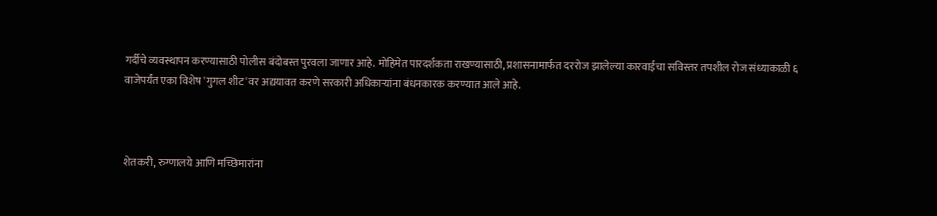गर्दीचे व्यवस्थापन करण्यासाठी पोलीस बंदोबस्त पुरवला जाणार आहे. मोहिमेत पारदर्शकता राखण्यासाठी, प्रशासनामार्फत दररोज झालेल्या कारवाईचा सविस्तर तपशील रोज संध्याकाळी ६ वाजेपर्यंत एका विशेष 'गुगल शीट'वर अद्ययावत करणे सरकारी अधिकाऱ्यांना बंधनकारक करण्यात आले आहे.



शेतकरी, रुग्णालये आणि मच्छिमारांना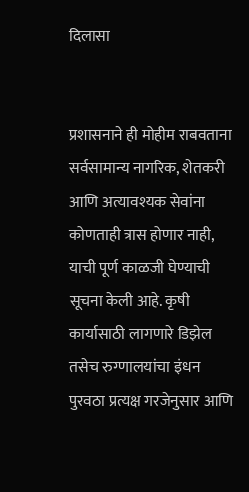दिलासा


प्रशासनाने ही मोहीम राबवताना सर्वसामान्य नागरिक, शेतकरी आणि अत्यावश्यक सेवांना कोणताही त्रास होणार नाही, याची पूर्ण काळजी घेण्याची सूचना केली आहे. कृषी कार्यासाठी लागणारे डिझेल तसेच रुग्णालयांचा इंधन पुरवठा प्रत्यक्ष गरजेनुसार आणि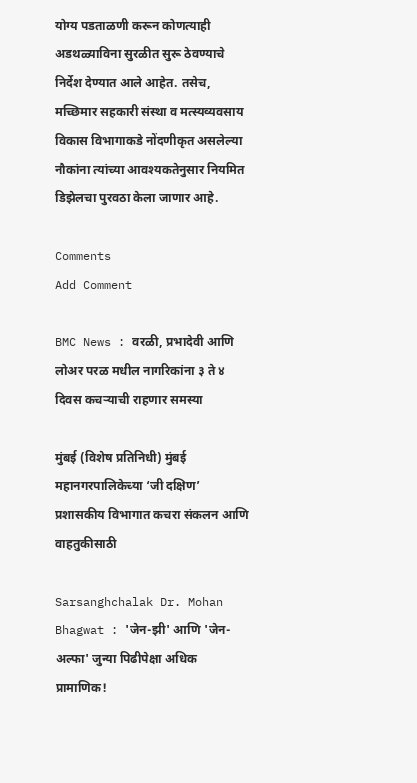योग्य पडताळणी करून कोणत्याही अडथळ्याविना सुरळीत सुरू ठेवण्याचे निर्देश देण्यात आले आहेत. तसेच, मच्छिमार सहकारी संस्था व मत्स्यव्यवसाय विकास विभागाकडे नोंदणीकृत असलेल्या नौकांना त्यांच्या आवश्यकतेनुसार नियमित डिझेलचा पुरवठा केला जाणार आहे.

Comments
Add Comment

BMC News : वरळी, प्रभादेवी आणि लोअर परळ मधील नागरिकांना ३ ते ४ दिवस कचऱ्याची राहणार समस्या

मुंबई (विशेष प्रतिनिधी) मुंबई महानगरपालिकेच्या ‘जी दक्षिण’ प्रशासकीय विभागात कचरा संकलन आणि वाहतुकीसाठी

Sarsanghchalak Dr. Mohan Bhagwat : 'जेन-झी' आणि 'जेन-अल्फा' जुन्या पिढीपेक्षा अधिक प्रामाणिक!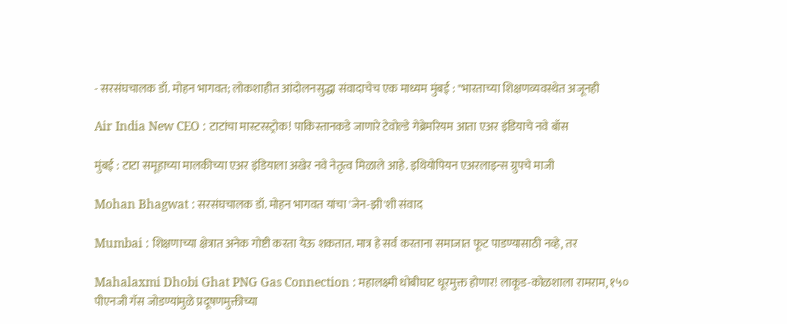- सरसंघचालक डॉ. मोहन भागवत; लोकशाहीत आंदोलनसुद्धा संवादाचेच एक माध्यम मुंबई : "भारताच्या शिक्षणव्यवस्थेत अजूनही

Air India New CEO : टाटांचा मास्टरस्ट्रोक! पाकिस्तानकडे जाणारे टेवोल्डे गेब्रेमरियम आता एअर इंडियाचे नवे बॉस

मुंबई : टाटा समूहाच्या मालकीच्या एअर इंडियाला अखेर नवे नेतृत्व मिळाले आहे. इथियोपियन एअरलाइन्स ग्रुपचे माजी

Mohan Bhagwat : सरसंघचालक डॉ. मोहन भागवत यांचा 'जेन-झी'शी संवाद

Mumbai : शिक्षणाच्या क्षेत्रात अनेक गोष्टी करता येऊ शकतात. मात्र हे सर्व करताना समाजात फूट पाडण्यासाठी नव्हे, तर

Mahalaxmi Dhobi Ghat PNG Gas Connection : महालक्ष्मी धोबीघाट धूरमुक्त होणार! लाकूड-कोळशाला रामराम, १५० पीएनजी गॅस जोडण्यांमुळे प्रदूषणमुक्तीच्या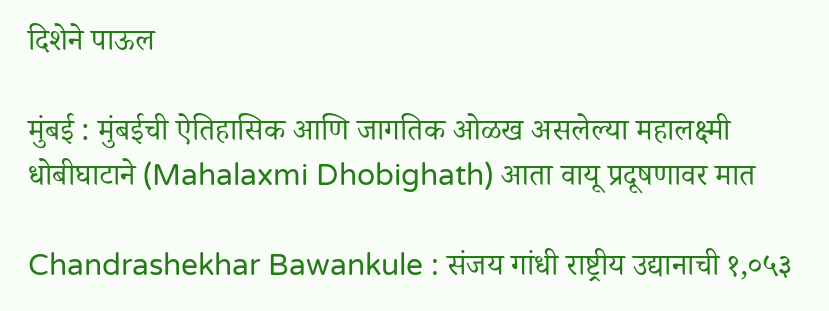दिशेने पाऊल

मुंबई : मुंबईची ऐतिहासिक आणि जागतिक ओळख असलेल्या महालक्ष्मी धोबीघाटाने (Mahalaxmi Dhobighath) आता वायू प्रदूषणावर मात

Chandrashekhar Bawankule : संजय गांधी राष्ट्रीय उद्यानाची १,०५३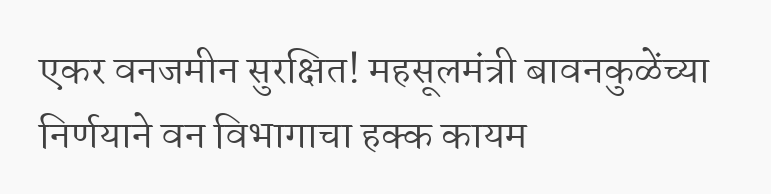एकर वनजमीन सुरक्षित! महसूलमंत्री बावनकुळेंच्या निर्णयाने वन विभागाचा हक्क कायम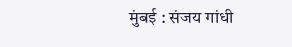मुंबई : संजय गांधी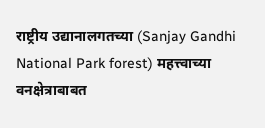राष्ट्रीय उद्यानालगतच्या (Sanjay Gandhi National Park forest) महत्त्वाच्या वनक्षेत्राबाबत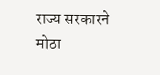राज्य सरकारने मोठा